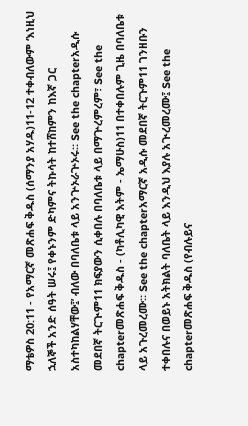ማቴዎስ 20:11 - የአማርኛ መጽሐፍ ቅዱስ (ሰማንያ አሃዱ)11-12 ተቀብለውም ‘እነዚህ ኋለኞች አንድ ሰዓት ሠሩ፤ የቀኑንም ድካምና ትኩሳት ከተሸከምን ከእኛ ጋር አስተካከልሃቸው፤’ ብለው በባለቤቱ ላይ አንጕኦራጕኦሩ። See the chapterአዲሱ መደበኛ ትርጒም11 ክፍያውን ሲቀበሉ በባለቤቱ ላይ በማጕረምረም፣ See the chapterመጽሐፍ ቅዱስ - (ካቶሊካዊ እትም - ኤማሁስ)11 በተቀበሉም ጊዜ በባለቤቱ ላይ አጉረመረሙ። See the chapterአማርኛ አዲሱ መደበኛ ትርጉም11 ገንዘቡን ተቀበሉና በወይኑ አትክልት ባለቤት ላይ እንዲህ እያሉ አጒረመረሙ፤ See the chapterመጽሐፍ ቅዱስ (የብሉይና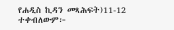የሐዲስ ኪዳን መጻሕፍት)11-12 ተቀብለውም፦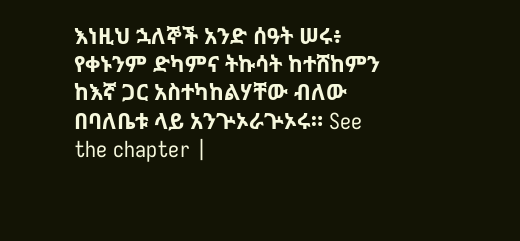እነዚህ ኋለኞች አንድ ሰዓት ሠሩ፥ የቀኑንም ድካምና ትኩሳት ከተሸከምን ከእኛ ጋር አስተካከልሃቸው ብለው በባለቤቱ ላይ አንጕኦራጕኦሩ። See the chapter |